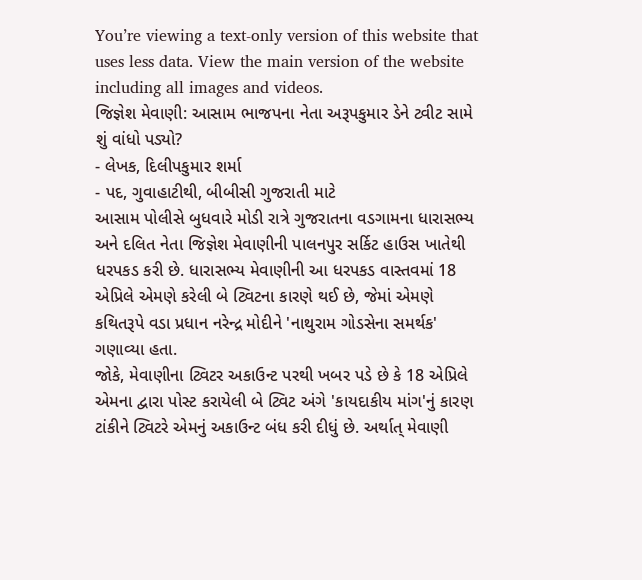You’re viewing a text-only version of this website that uses less data. View the main version of the website including all images and videos.
જિજ્ઞેશ મેવાણી: આસામ ભાજપના નેતા અરૂપકુમાર ડેને ટ્વીટ સામે શું વાંધો પડ્યો?
- લેખક, દિલીપકુમાર શર્મા
- પદ, ગુવાહાટીથી, બીબીસી ગુજરાતી માટે
આસામ પોલીસે બુધવારે મોડી રાત્રે ગુજરાતના વડગામના ધારાસભ્ય અને દલિત નેતા જિજ્ઞેશ મેવાણીની પાલનપુર સર્કિટ હાઉસ ખાતેથી ધરપકડ કરી છે. ધારાસભ્ય મેવાણીની આ ધરપકડ વાસ્તવમાં 18 એપ્રિલે એમણે કરેલી બે ટ્વિટના કારણે થઈ છે, જેમાં એમણે કથિતરૂપે વડા પ્રધાન નરેન્દ્ર મોદીને 'નાથુરામ ગોડસેના સમર્થક' ગણાવ્યા હતા.
જોકે, મેવાણીના ટ્વિટર અકાઉન્ટ પરથી ખબર પડે છે કે 18 એપ્રિલે એમના દ્વારા પોસ્ટ કરાયેલી બે ટ્વિટ અંગે 'કાયદાકીય માંગ'નું કારણ ટાંકીને ટ્વિટરે એમનું અકાઉન્ટ બંધ કરી દીધું છે. અર્થાત્ મેવાણી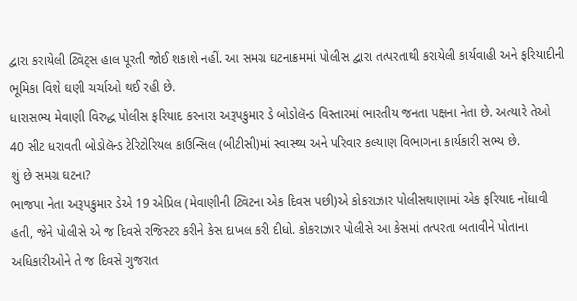દ્વારા કરાયેલી ટ્વિટ્સ હાલ પૂરતી જોઈ શકાશે નહીં. આ સમગ્ર ઘટનાક્રમમાં પોલીસ દ્વારા તત્પરતાથી કરાયેલી કાર્યવાહી અને ફરિયાદીની ભૂમિકા વિશે ઘણી ચર્ચાઓ થઈ રહી છે.
ધારાસભ્ય મેવાણી વિરુદ્ધ પોલીસ ફરિયાદ કરનારા અરૂપકુમાર ડે બોડોલૅન્ડ વિસ્તારમાં ભારતીય જનતા પક્ષના નેતા છે. અત્યારે તેઓ 40 સીટ ધરાવતી બોડોલૅન્ડ ટેરિટોરિયલ કાઉન્સિલ (બીટીસી)માં સ્વાસ્થ્ય અને પરિવાર કલ્યાણ વિભાગના કાર્યકારી સભ્ય છે.
શું છે સમગ્ર ઘટના?
ભાજપા નેતા અરૂપકુમાર ડેએ 19 એપ્રિલ (મેવાણીની ટ્વિટના એક દિવસ પછી)એ કોકરાઝાર પોલીસથાણામાં એક ફરિયાદ નોંધાવી હતી, જેને પોલીસે એ જ દિવસે રજિસ્ટર કરીને કેસ દાખલ કરી દીધો. કોકરાઝાર પોલીસે આ કેસમાં તત્પરતા બતાવીને પોતાના અધિકારીઓને તે જ દિવસે ગુજરાત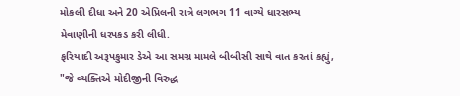મોકલી દીધા અને 20 એપ્રિલની રાત્રે લગભગ 11 વાગ્યે ધારસભ્ય મેવાણીની ધરપકડ કરી લીધી.
ફરિયાદી અરૂપકુમાર ડેએ આ સમગ્ર મામલે બીબીસી સાથે વાત કરતાં કહ્યું, "જે વ્યક્તિએ મોદીજીની વિરુદ્ધ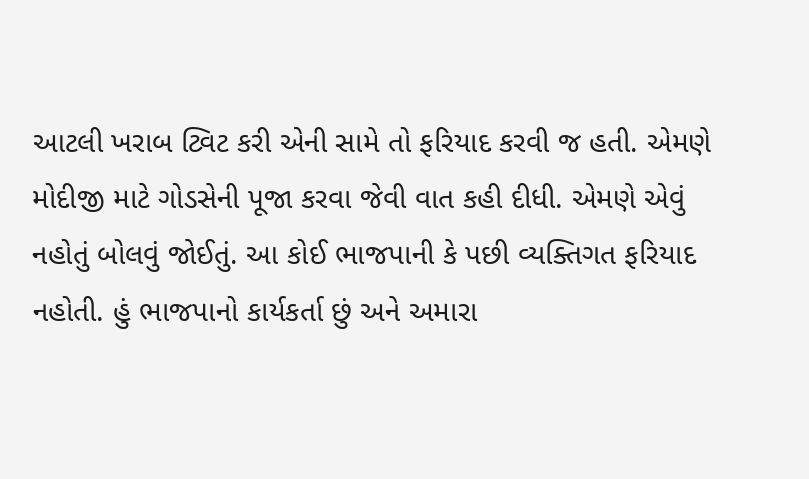આટલી ખરાબ ટ્વિટ કરી એની સામે તો ફરિયાદ કરવી જ હતી. એમણે મોદીજી માટે ગોડસેની પૂજા કરવા જેવી વાત કહી દીધી. એમણે એવું નહોતું બોલવું જોઈતું. આ કોઈ ભાજપાની કે પછી વ્યક્તિગત ફરિયાદ નહોતી. હું ભાજપાનો કાર્યકર્તા છું અને અમારા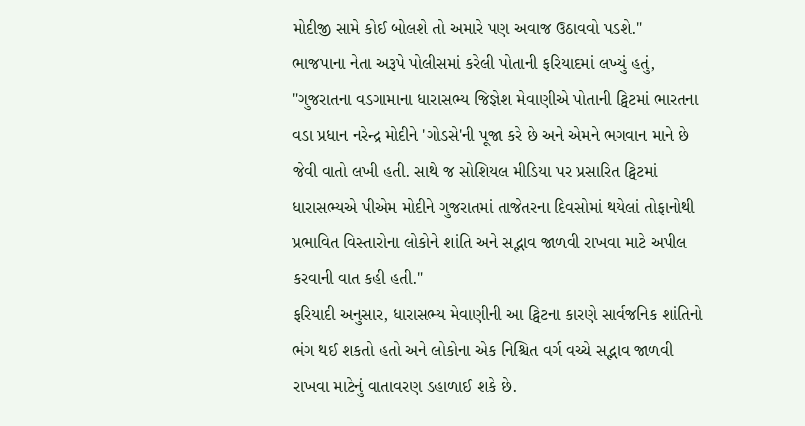મોદીજી સામે કોઈ બોલશે તો અમારે પણ અવાજ ઉઠાવવો પડશે."
ભાજપાના નેતા અરૂપે પોલીસમાં કરેલી પોતાની ફરિયાદમાં લખ્યું હતું, "ગુજરાતના વડગામાના ધારાસભ્ય જિજ્ઞેશ મેવાણીએ પોતાની ટ્વિટમાં ભારતના વડા પ્રધાન નરેન્દ્ર મોદીને 'ગોડસે'ની પૂજા કરે છે અને એમને ભગવાન માને છે જેવી વાતો લખી હતી. સાથે જ સોશિયલ મીડિયા પર પ્રસારિત ટ્વિટમાં ધારાસભ્યએ પીએમ મોદીને ગુજરાતમાં તાજેતરના દિવસોમાં થયેલાં તોફાનોથી પ્રભાવિત વિસ્તારોના લોકોને શાંતિ અને સદ્ભાવ જાળવી રાખવા માટે અપીલ કરવાની વાત કહી હતી."
ફરિયાદી અનુસાર, ધારાસભ્ય મેવાણીની આ ટ્વિટના કારણે સાર્વજનિક શાંતિનો ભંગ થઈ શકતો હતો અને લોકોના એક નિશ્ચિત વર્ગ વચ્ચે સદ્ભાવ જાળવી રાખવા માટેનું વાતાવરણ ડહાળાઈ શકે છે.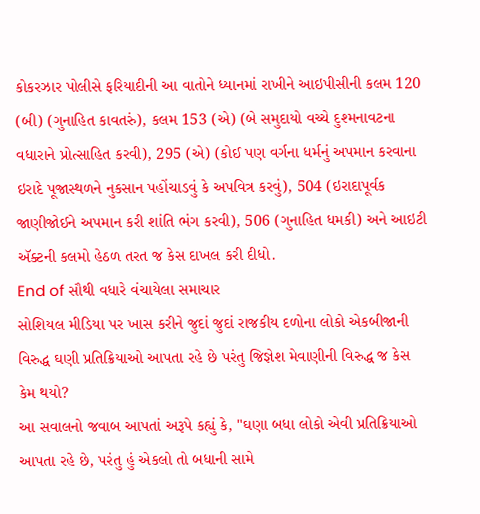કોકરઝાર પોલીસે ફરિયાદીની આ વાતોને ધ્યાનમાં રાખીને આઇપીસીની કલમ 120 (બી) (ગુનાહિત કાવતરું), કલમ 153 (એ) (બે સમુદાયો વચ્ચે દુશ્મનાવટના વધારાને પ્રોત્સાહિત કરવી), 295 (એ) (કોઈ પણ વર્ગના ધર્મનું અપમાન કરવાના ઇરાદે પૂજાસ્થળને નુકસાન પહોંચાડવું કે અપવિત્ર કરવું), 504 (ઇરાદાપૂર્વક જાણીજોઈને અપમાન કરી શાંતિ ભંગ કરવી), 506 (ગુનાહિત ધમકી) અને આઇટી ઍક્ટની કલમો હેઠળ તરત જ કેસ દાખલ કરી દીધો.
End of સૌથી વધારે વંચાયેલા સમાચાર
સોશિયલ મીડિયા પર ખાસ કરીને જુદાં જુદાં રાજકીય દળોના લોકો એકબીજાની વિરુદ્ધ ઘણી પ્રતિક્રિયાઓ આપતા રહે છે પરંતુ જિજ્ઞેશ મેવાણીની વિરુદ્ધ જ કેસ કેમ થયો?
આ સવાલનો જવાબ આપતાં અરૂપે કહ્યું કે, "ઘણા બધા લોકો એવી પ્રતિક્રિયાઓ આપતા રહે છે, પરંતુ હું એકલો તો બધાની સામે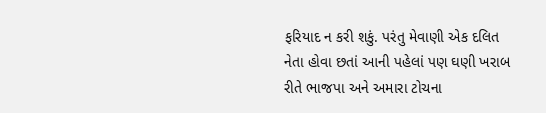ફરિયાદ ન કરી શકું. પરંતુ મેવાણી એક દલિત નેતા હોવા છતાં આની પહેલાં પણ ઘણી ખરાબ રીતે ભાજપા અને અમારા ટોચના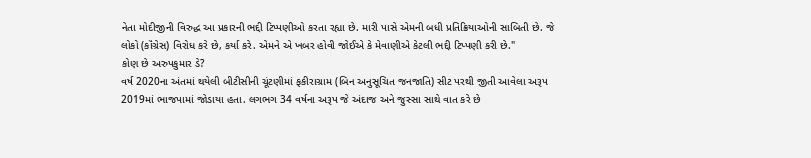નેતા મોદીજીની વિરુદ્ધ આ પ્રકારની ભદ્દી ટિપ્પણીઓ કરતા રહ્યા છે. મારી પાસે એમની બધી પ્રતિક્રિયાઓની સાબિતી છે. જે લોકો (કૉંગ્રેસ) વિરોધ કરે છે, કર્યા કરે. એમને એ ખબર હોવી જોઈએ કે મેવાણીએ કેટલી ભદ્દી ટિપ્પણી કરી છે."
કોણ છે અરુપકુમાર ડે?
વર્ષ 2020ના અંતમાં થયેલી બીટીસીની ચૂંટણીમાં ફકીરાગ્રામ (બિન અનુસૂચિત જનજાતિ) સીટ પરથી જીતી આવેલા અરૂપ 2019માં ભાજપામાં જોડાયા હતા. લગભગ 34 વર્ષના અરૂપ જે અંદાજ અને જુસ્સા સાથે વાત કરે છે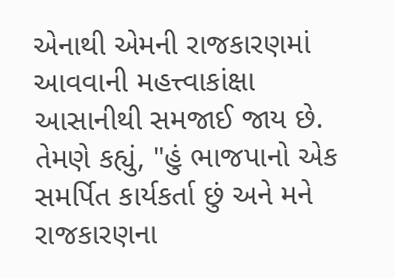એનાથી એમની રાજકારણમાં આવવાની મહત્ત્વાકાંક્ષા આસાનીથી સમજાઈ જાય છે.
તેમણે કહ્યું, "હું ભાજપાનો એક સમર્પિત કાર્યકર્તા છું અને મને રાજકારણના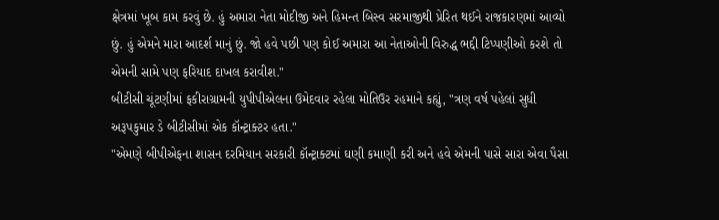ક્ષેત્રમાં ખૂબ કામ કરવું છે. હું અમારા નેતા મોદીજી અને હિમન્ત બિસ્વ સરમાજીથી પ્રેરિત થઈને રાજકારણમાં આવ્યો છું. હું એમને મારા આદર્શ માનું છું. જો હવે પછી પણ કોઈ અમારા આ નેતાઓની વિરુદ્ધ ભદ્દી ટિપ્પણીઓ કરશે તો એમની સામે પણ ફરિયાદ દાખલ કરાવીશ."
બીટીસી ચૂંટણીમાં ફકીરાગ્રામની યુપીપીએલના ઉમેદવાર રહેલા મોતિઉર રહમાને કહ્યું, "ત્રણ વર્ષ પહેલાં સુધી અરૂપકુમાર ડે બીટીસીમાં એક કૉન્ટ્રાક્ટર હતા."
"એમણે બીપીએફના શાસન દરમિયાન સરકારી કૉન્ટ્રાક્ટમાં ઘણી કમાણી કરી અને હવે એમની પાસે સારા એવા પૈસા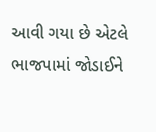આવી ગયા છે એટલે ભાજપામાં જોડાઈને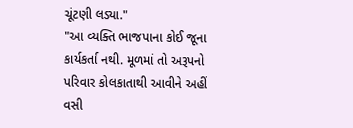ચૂંટણી લડ્યા."
"આ વ્યક્તિ ભાજપાના કોઈ જૂના કાર્યકર્તા નથી. મૂળમાં તો અરૂપનો પરિવાર કોલકાતાથી આવીને અહીં વસી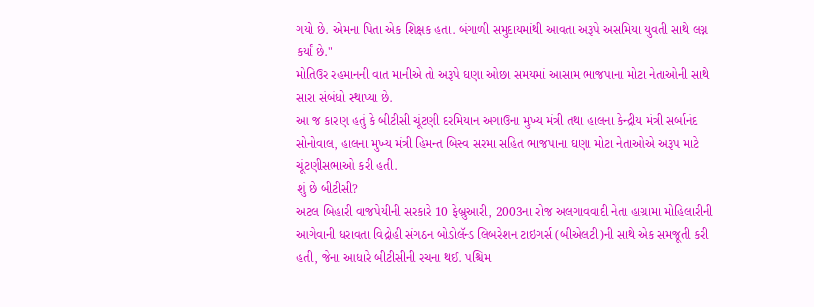ગયો છે. એમના પિતા એક શિક્ષક હતા. બંગાળી સમુદાયમાંથી આવતા અરૂપે અસમિયા યુવતી સાથે લગ્ન કર્યાં છે."
મોતિઉર રહમાનની વાત માનીએ તો અરૂપે ઘણા ઓછા સમયમાં આસામ ભાજપાના મોટા નેતાઓની સાથે સારા સંબંધો સ્થાપ્યા છે.
આ જ કારણ હતું કે બીટીસી ચૂંટણી દરમિયાન અગાઉના મુખ્ય મંત્રી તથા હાલના કેન્દ્રીય મંત્રી સર્બાનંદ સોનોવાલ, હાલના મુખ્ય મંત્રી હિમન્ત બિસ્વ સરમા સહિત ભાજપાના ઘણા મોટા નેતાઓએ અરૂપ માટે ચૂંટણીસભાઓ કરી હતી.
શું છે બીટીસી?
અટલ બિહારી વાજપેયીની સરકારે 10 ફેબ્રુઆરી, 2003ના રોજ અલગાવવાદી નેતા હાગ્રામા મોહિલારીની આગેવાની ધરાવતા વિદ્રોહી સંગઠન બોડોલૅન્ડ લિબરેશન ટાઇગર્સ (બીએલટી)ની સાથે એક સમજૂતી કરી હતી, જેના આધારે બીટીસીની રચના થઈ. પશ્ચિમ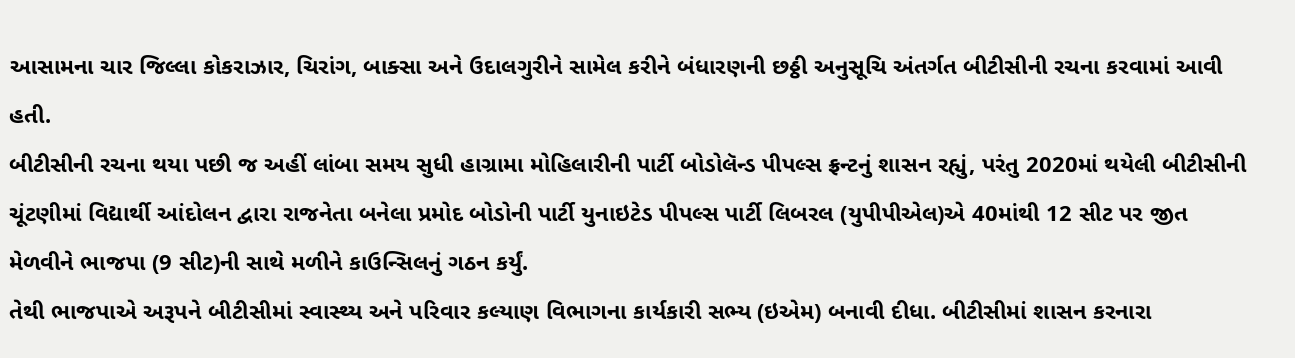આસામના ચાર જિલ્લા કોકરાઝાર, ચિરાંગ, બાક્સા અને ઉદાલગુરીને સામેલ કરીને બંધારણની છઠ્ઠી અનુસૂચિ અંતર્ગત બીટીસીની રચના કરવામાં આવી હતી.
બીટીસીની રચના થયા પછી જ અહીં લાંબા સમય સુધી હાગ્રામા મોહિલારીની પાર્ટી બોડોલૅન્ડ પીપલ્સ ફ્રન્ટનું શાસન રહ્યું, પરંતુ 2020માં થયેલી બીટીસીની ચૂંટણીમાં વિદ્યાર્થી આંદોલન દ્વારા રાજનેતા બનેલા પ્રમોદ બોડોની પાર્ટી યુનાઇટેડ પીપલ્સ પાર્ટી લિબરલ (યુપીપીએલ)એ 40માંથી 12 સીટ પર જીત મેળવીને ભાજપા (9 સીટ)ની સાથે મળીને કાઉન્સિલનું ગઠન કર્યું.
તેથી ભાજપાએ અરૂપને બીટીસીમાં સ્વાસ્થ્ય અને પરિવાર કલ્યાણ વિભાગના કાર્યકારી સભ્ય (ઇએમ) બનાવી દીધા. બીટીસીમાં શાસન કરનારા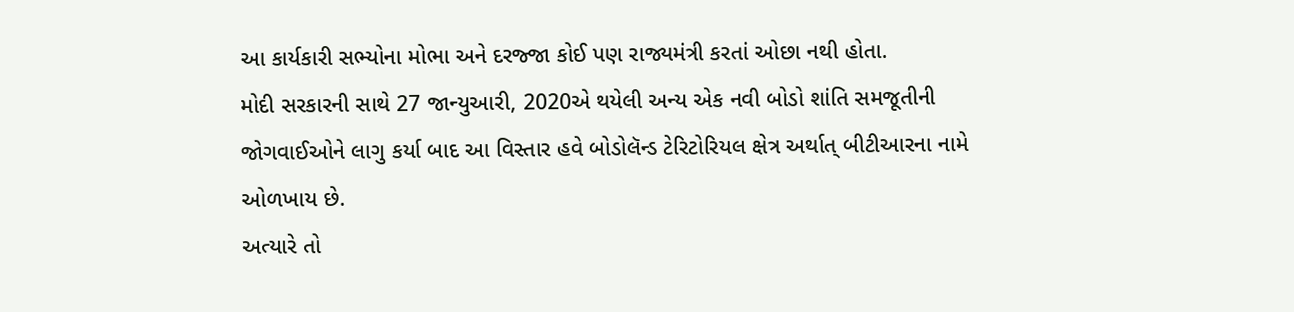આ કાર્યકારી સભ્યોના મોભા અને દરજ્જા કોઈ પણ રાજ્યમંત્રી કરતાં ઓછા નથી હોતા.
મોદી સરકારની સાથે 27 જાન્યુઆરી, 2020એ થયેલી અન્ય એક નવી બોડો શાંતિ સમજૂતીની જોગવાઈઓને લાગુ કર્યા બાદ આ વિસ્તાર હવે બોડોલૅન્ડ ટેરિટોરિયલ ક્ષેત્ર અર્થાત્ બીટીઆરના નામે ઓળખાય છે.
અત્યારે તો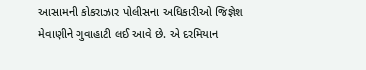આસામની કોકરાઝાર પોલીસના અધિકારીઓ જિજ્ઞેશ મેવાણીને ગુવાહાટી લઈ આવે છે. એ દરમિયાન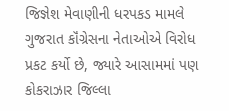જિજ્ઞેશ મેવાણીની ધરપકડ મામલે ગુજરાત કૉંગ્રેસના નેતાઓએ વિરોધ પ્રકટ કર્યો છે, જ્યારે આસામમાં પણ કોકરાઝાર જિલ્લા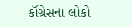કૉંગ્રેસના લોકો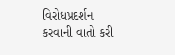વિરોધપ્રદર્શન કરવાની વાતો કરી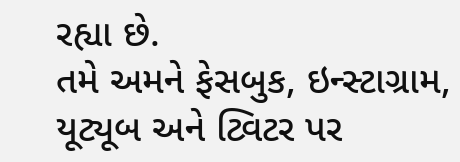રહ્યા છે.
તમે અમને ફેસબુક, ઇન્સ્ટાગ્રામ, યૂટ્યૂબ અને ટ્વિટર પર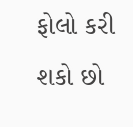ફોલો કરી શકો છો